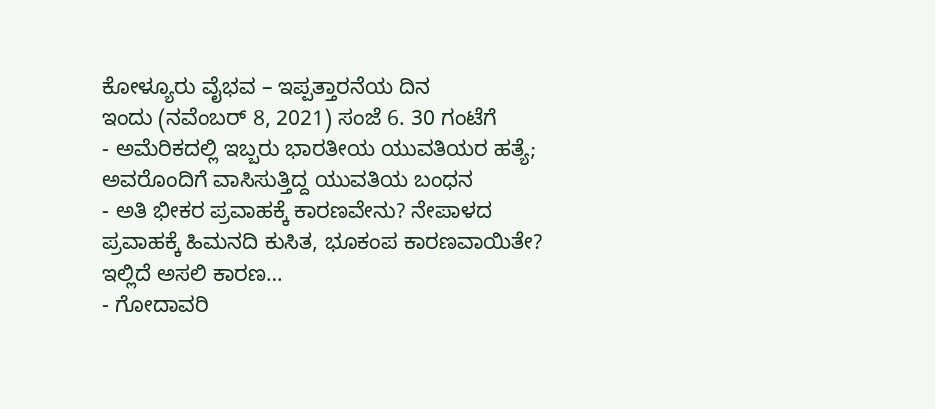ಕೋಳ್ಯೂರು ವೈಭವ – ಇಪ್ಪತ್ತಾರನೆಯ ದಿನ
ಇಂದು (ನವೆಂಬರ್ 8, 2021) ಸಂಜೆ 6. 30 ಗಂಟೆಗೆ
- ಅಮೆರಿಕದಲ್ಲಿ ಇಬ್ಬರು ಭಾರತೀಯ ಯುವತಿಯರ ಹತ್ಯೆ; ಅವರೊಂದಿಗೆ ವಾಸಿಸುತ್ತಿದ್ದ ಯುವತಿಯ ಬಂಧನ
- ಅತಿ ಭೀಕರ ಪ್ರವಾಹಕ್ಕೆ ಕಾರಣವೇನು? ನೇಪಾಳದ ಪ್ರವಾಹಕ್ಕೆ ಹಿಮನದಿ ಕುಸಿತ, ಭೂಕಂಪ ಕಾರಣವಾಯಿತೇ? ಇಲ್ಲಿದೆ ಅಸಲಿ ಕಾರಣ…
- ಗೋದಾವರಿ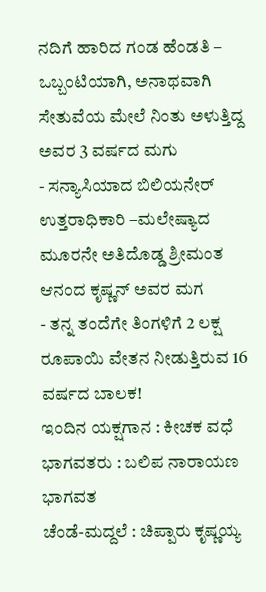ನದಿಗೆ ಹಾರಿದ ಗಂಡ ಹೆಂಡತಿ – ಒಬ್ಬಂಟಿಯಾಗಿ, ಅನಾಥವಾಗಿ ಸೇತುವೆಯ ಮೇಲೆ ನಿಂತು ಅಳುತ್ತಿದ್ದ ಅವರ 3 ವರ್ಷದ ಮಗು
- ಸನ್ಯಾಸಿಯಾದ ಬಿಲಿಯನೇರ್ ಉತ್ತರಾಧಿಕಾರಿ –ಮಲೇಷ್ಯಾದ ಮೂರನೇ ಅತಿದೊಡ್ಡ ಶ್ರೀಮಂತ ಆನಂದ ಕೃಷ್ಣನ್ ಅವರ ಮಗ
- ತನ್ನ ತಂದೆಗೇ ತಿಂಗಳಿಗೆ 2 ಲಕ್ಷ ರೂಪಾಯಿ ವೇತನ ನೀಡುತ್ತಿರುವ 16 ವರ್ಷದ ಬಾಲಕ!
ಇಂದಿನ ಯಕ್ಷಗಾನ : ಕೀಚಕ ವಧೆ
ಭಾಗವತರು : ಬಲಿಪ ನಾರಾಯಣ ಭಾಗವತ
ಚೆಂಡೆ-ಮದ್ದಲೆ : ಚಿಪ್ಪಾರು ಕೃಷ್ಣಯ್ಯ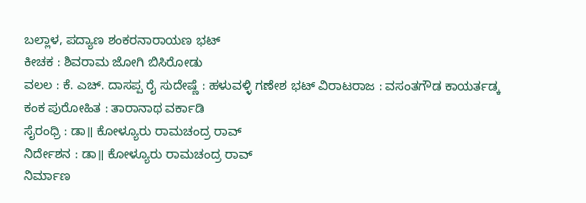ಬಲ್ಲಾಳ, ಪದ್ಯಾಣ ಶಂಕರನಾರಾಯಣ ಭಟ್
ಕೀಚಕ : ಶಿವರಾಮ ಜೋಗಿ ಬಿಸಿರೋಡು
ವಲಲ : ಕೆ. ಎಚ್. ದಾಸಪ್ಪ ರೈ ಸುದೇಷ್ಣೆ : ಹಳುವಳ್ಳಿ ಗಣೇಶ ಭಟ್ ವಿರಾಟರಾಜ : ವಸಂತಗೌಡ ಕಾಯರ್ತಡ್ಕ
ಕಂಕ ಪುರೋಹಿತ : ತಾರಾನಾಥ ವರ್ಕಾಡಿ
ಸೈರಂಧ್ರಿ : ಡಾ॥ ಕೋಳ್ಯೂರು ರಾಮಚಂದ್ರ ರಾವ್
ನಿರ್ದೇಶನ : ಡಾ॥ ಕೋಳ್ಯೂರು ರಾಮಚಂದ್ರ ರಾವ್
ನಿರ್ಮಾಣ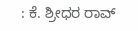: ಕೆ. ಶ್ರೀಧರ ರಾವ್